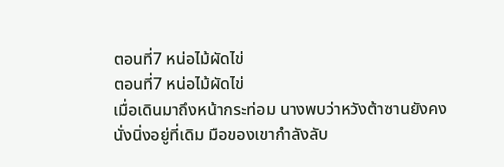ตอนที่7 หน่อไม้ผัดไข่
ตอนที่7 หน่อไม้ผัดไข่
เมื่อเดินมาถึงหน้ากระท่อม นางพบว่าหวังต้าซานยังคงนั่งนิ่งอยู่ที่เดิม มือของเขากำลังลับ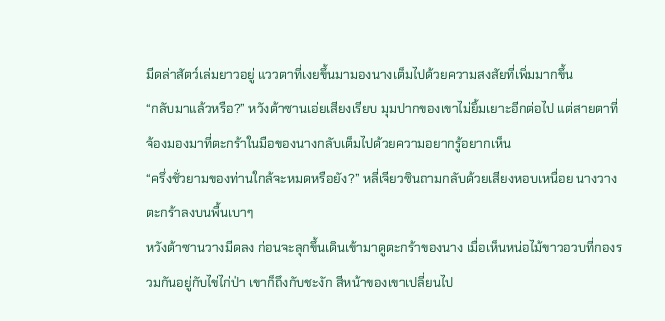มีดล่าสัตว์เล่มยาวอยู่ แววตาที่เงยขึ้นมามองนางเต็มไปด้วยความสงสัยที่เพิ่มมากขึ้น
“กลับมาแล้วหรือ?” หวังต้าซานเอ่ยเสียงเรียบ มุมปากของเขาไม่ยิ้มเยาะอีกต่อไป แต่สายตาที่จ้องมองมาที่ตะกร้าในมือของนางกลับเต็มไปด้วยความอยากรู้อยากเห็น
“ครึ่งชั่วยามของท่านใกล้จะหมดหรือยัง?” หลี่เจียวซินถามกลับด้วยเสียงหอบเหนื่อย นางวางตะกร้าลงบนพื้นเบาๆ
หวังต้าซานวางมีดลง ก่อนจะลุกขึ้นเดินเข้ามาดูตะกร้าของนาง เมื่อเห็นหน่อไม้ขาวอวบที่กองรวมกันอยู่กับไข่ไก่ป่า เขาก็ถึงกับชะงัก สีหน้าของเขาเปลี่ยนไป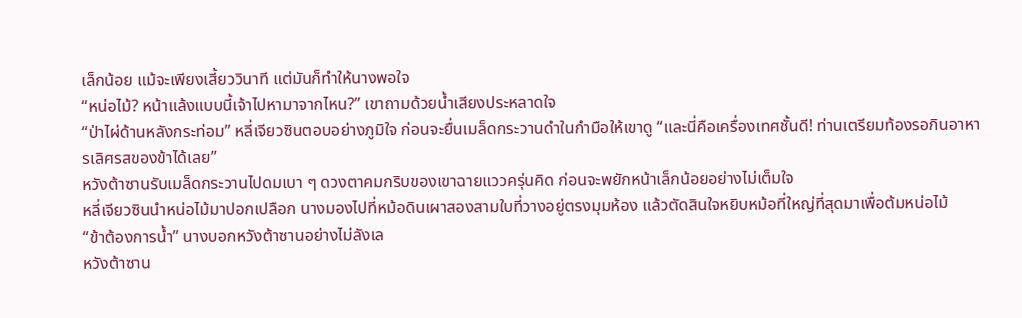เล็กน้อย แม้จะเพียงเสี้ยววินาที แต่มันก็ทำให้นางพอใจ
“หน่อไม้? หน้าแล้งแบบนี้เจ้าไปหามาจากไหน?” เขาถามด้วยน้ำเสียงประหลาดใจ
“ป่าไผ่ด้านหลังกระท่อม” หลี่เจียวซินตอบอย่างภูมิใจ ก่อนจะยื่นเมล็ดกระวานดำในกำมือให้เขาดู “และนี่คือเครื่องเทศชั้นดี! ท่านเตรียมท้องรอกินอาหารเลิศรสของข้าได้เลย”
หวังต้าซานรับเมล็ดกระวานไปดมเบา ๆ ดวงตาคมกริบของเขาฉายแววครุ่นคิด ก่อนจะพยักหน้าเล็กน้อยอย่างไม่เต็มใจ
หลี่เจียวซินนำหน่อไม้มาปอกเปลือก นางมองไปที่หม้อดินเผาสองสามใบที่วางอยู่ตรงมุมห้อง แล้วตัดสินใจหยิบหม้อที่ใหญ่ที่สุดมาเพื่อต้มหน่อไม้
“ข้าต้องการน้ำ” นางบอกหวังต้าซานอย่างไม่ลังเล
หวังต้าซาน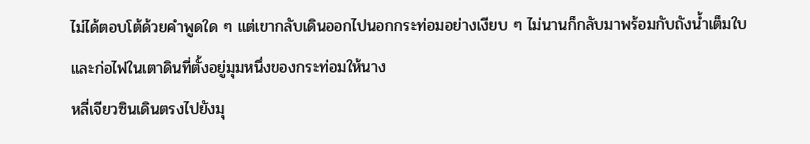ไม่ได้ตอบโต้ด้วยคำพูดใด ๆ แต่เขากลับเดินออกไปนอกกระท่อมอย่างเงียบ ๆ ไม่นานก็กลับมาพร้อมกับถังน้ำเต็มใบ และก่อไฟในเตาดินที่ตั้งอยู่มุมหนึ่งของกระท่อมให้นาง
หลี่เจียวซินเดินตรงไปยังมุ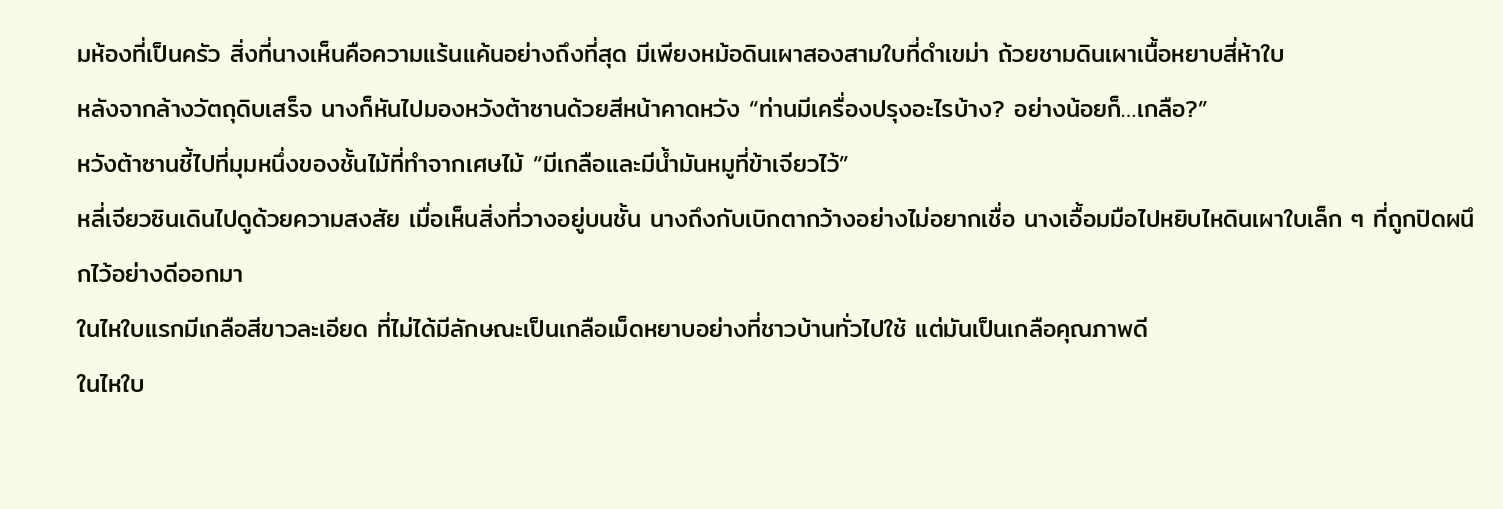มห้องที่เป็นครัว สิ่งที่นางเห็นคือความแร้นแค้นอย่างถึงที่สุด มีเพียงหม้อดินเผาสองสามใบที่ดำเขม่า ถ้วยชามดินเผาเนื้อหยาบสี่ห้าใบ
หลังจากล้างวัตถุดิบเสร็จ นางก็หันไปมองหวังต้าซานด้วยสีหน้าคาดหวัง “ท่านมีเครื่องปรุงอะไรบ้าง? อย่างน้อยก็…เกลือ?”
หวังต้าซานชี้ไปที่มุมหนึ่งของชั้นไม้ที่ทำจากเศษไม้ “มีเกลือและมีน้ำมันหมูที่ข้าเจียวไว้”
หลี่เจียวซินเดินไปดูด้วยความสงสัย เมื่อเห็นสิ่งที่วางอยู่บนชั้น นางถึงกับเบิกตากว้างอย่างไม่อยากเชื่อ นางเอื้อมมือไปหยิบไหดินเผาใบเล็ก ๆ ที่ถูกปิดผนึกไว้อย่างดีออกมา
ในไหใบแรกมีเกลือสีขาวละเอียด ที่ไม่ได้มีลักษณะเป็นเกลือเม็ดหยาบอย่างที่ชาวบ้านทั่วไปใช้ แต่มันเป็นเกลือคุณภาพดี
ในไหใบ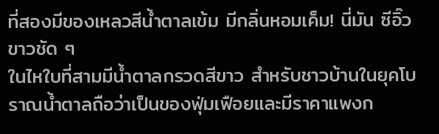ที่สองมีของเหลวสีน้ำตาลเข้ม มีกลิ่นหอมเค็ม! นี่มัน ซีอิ๊วขาวชัด ๆ
ในไหใบที่สามมีน้ำตาลกรวดสีขาว สำหรับชาวบ้านในยุคโบราณน้ำตาลถือว่าเป็นของฟุ่มเฟือยและมีราคาแพงก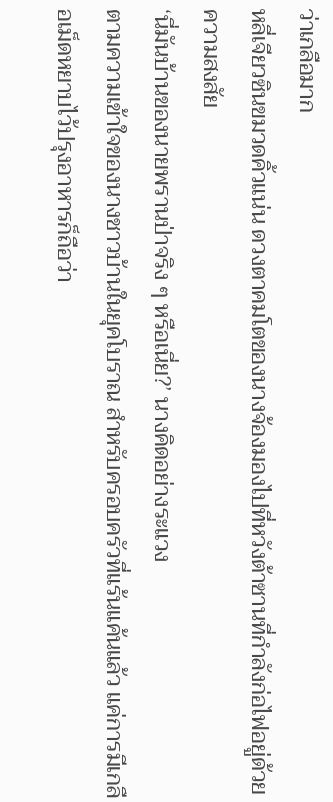ว่าเกลือมาก
หลี่เจียวซินขมวดคิ้วแน่น ดวงตาคมโตของนางจ้องมองไปที่หวังต้าซานที่กำลังก่อไฟอยู่ด้วยความสงสัย
‘นี่มันบ้านของนายพรานป่าจริง ๆ หรือเนี่ย?’ นางคิดอย่างระแวง
ตามความเข้าใจของนางชาวบ้านในยุคโบราณ สำหรับครอบครัวที่แร้นแค้นแล้ว แค่การมีเกลือเม็ดหยาบไว้ปรุงอาหารก็ถือว่า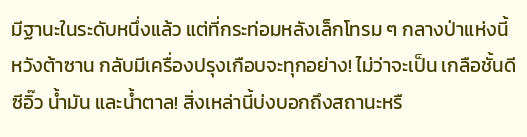มีฐานะในระดับหนึ่งแล้ว แต่ที่กระท่อมหลังเล็กโทรม ๆ กลางป่าแห่งนี้ หวังต้าซาน กลับมีเครื่องปรุงเกือบจะทุกอย่าง! ไม่ว่าจะเป็น เกลือชั้นดี ซีอิ๊ว น้ำมัน และน้ำตาล! สิ่งเหล่านี้บ่งบอกถึงสถานะหรื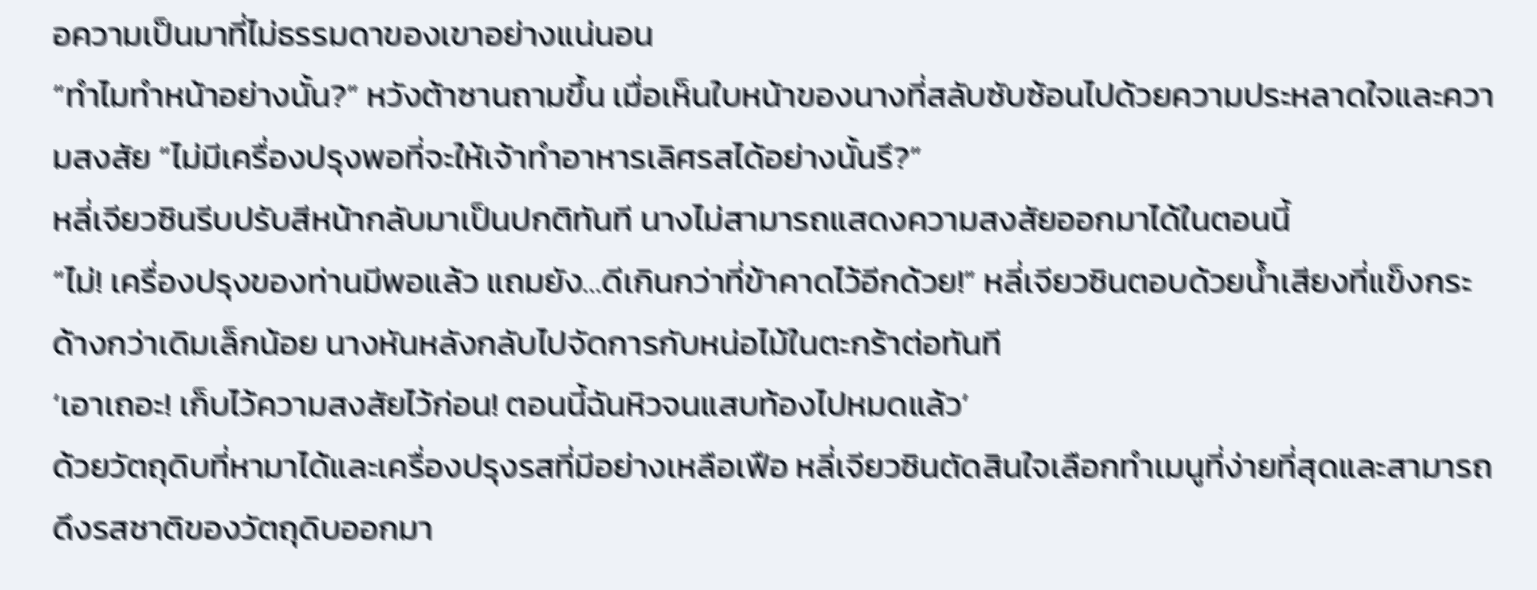อความเป็นมาที่ไม่ธรรมดาของเขาอย่างแน่นอน
“ทำไมทำหน้าอย่างนั้น?” หวังต้าซานถามขึ้น เมื่อเห็นใบหน้าของนางที่สลับซับซ้อนไปด้วยความประหลาดใจและความสงสัย “ไม่มีเครื่องปรุงพอที่จะให้เจ้าทำอาหารเลิศรสได้อย่างนั้นรึ?”
หลี่เจียวซินรีบปรับสีหน้ากลับมาเป็นปกติทันที นางไม่สามารถแสดงความสงสัยออกมาได้ในตอนนี้
“ไม่! เครื่องปรุงของท่านมีพอแล้ว แถมยัง…ดีเกินกว่าที่ข้าคาดไว้อีกด้วย!” หลี่เจียวซินตอบด้วยน้ำเสียงที่แข็งกระด้างกว่าเดิมเล็กน้อย นางหันหลังกลับไปจัดการกับหน่อไม้ในตะกร้าต่อทันที
‘เอาเถอะ! เก็บไว้ความสงสัยไว้ก่อน! ตอนนี้ฉันหิวจนแสบท้องไปหมดแล้ว’
ด้วยวัตถุดิบที่หามาได้และเครื่องปรุงรสที่มีอย่างเหลือเฟือ หลี่เจียวซินตัดสินใจเลือกทำเมนูที่ง่ายที่สุดและสามารถดึงรสชาติของวัตถุดิบออกมา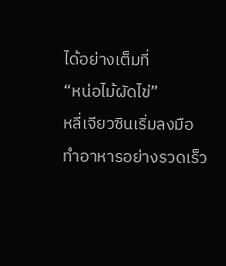ได้อย่างเต็มที่
“หน่อไม้ผัดไข่”
หลี่เจียวซินเริ่มลงมือทำอาหารอย่างรวดเร็ว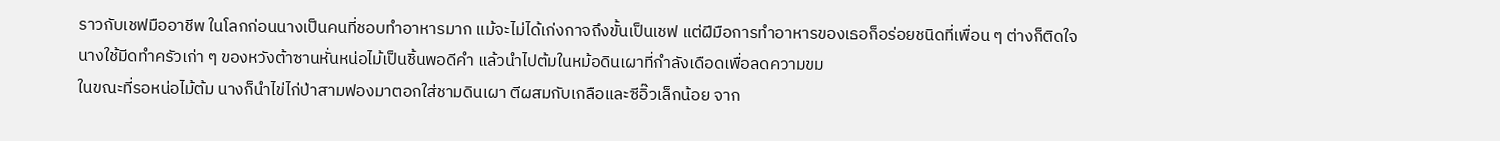ราวกับเชฟมืออาชีพ ในโลกก่อนนางเป็นคนที่ชอบทำอาหารมาก แม้จะไม่ได้เก่งกาจถึงขั้นเป็นเชฟ แต่ฝีมือการทำอาหารของเธอก็อร่อยชนิดที่เพื่อน ๆ ต่างก็ติดใจ
นางใช้มีดทำครัวเก่า ๆ ของหวังต้าซานหั่นหน่อไม้เป็นชิ้นพอดีคำ แล้วนำไปต้มในหม้อดินเผาที่กำลังเดือดเพื่อลดความขม
ในขณะที่รอหน่อไม้ต้ม นางก็นำไข่ไก่ป่าสามฟองมาตอกใส่ชามดินเผา ตีผสมกับเกลือและซีอิ๊วเล็กน้อย จาก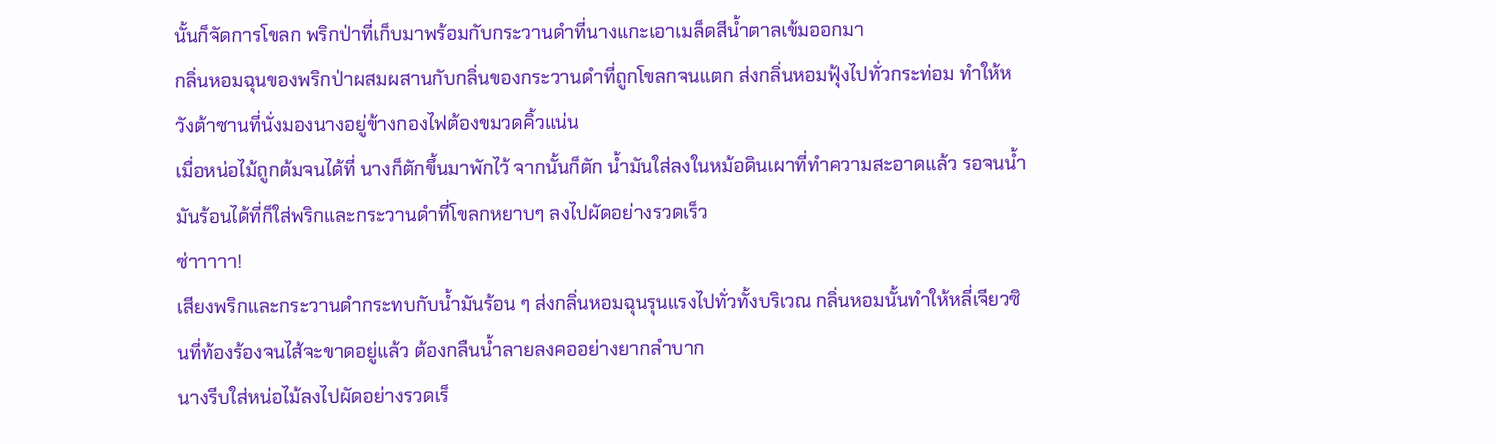นั้นก็จัดการโขลก พริกป่าที่เก็บมาพร้อมกับกระวานดำที่นางแกะเอาเมล็ดสีน้ำตาลเข้มออกมา
กลิ่นหอมฉุนของพริกป่าผสมผสานกับกลิ่นของกระวานดำที่ถูกโขลกจนแตก ส่งกลิ่นหอมฟุ้งไปทั่วกระท่อม ทำให้หวังต้าซานที่นั่งมองนางอยู่ข้างกองไฟต้องขมวดคิ้วแน่น
เมื่อหน่อไม้ถูกต้มจนได้ที่ นางก็ตักขึ้นมาพักไว้ จากนั้นก็ตัก น้ำมันใส่ลงในหม้อดินเผาที่ทำความสะอาดแล้ว รอจนน้ำมันร้อนได้ที่ก็ใส่พริกและกระวานดำที่โขลกหยาบๆ ลงไปผัดอย่างรวดเร็ว
ซ่าาาาา!
เสียงพริกและกระวานดำกระทบกับน้ำมันร้อน ๆ ส่งกลิ่นหอมฉุนรุนแรงไปทั่วทั้งบริเวณ กลิ่นหอมนั้นทำให้หลี่เจียวซินที่ท้องร้องจนไส้จะขาดอยู่แล้ว ต้องกลืนน้ำลายลงคออย่างยากลำบาก
นางรีบใส่หน่อไม้ลงไปผัดอย่างรวดเร็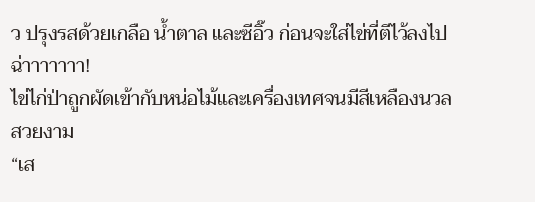ว ปรุงรสด้วยเกลือ น้ำตาล และซีอิ๊ว ก่อนจะใส่ไข่ที่ตีไว้ลงไป
ฉ่าาาาาาา!
ไข่ไก่ป่าถูกผัดเข้ากับหน่อไม้และเครื่องเทศจนมีสีเหลืองนวลสวยงาม
“เส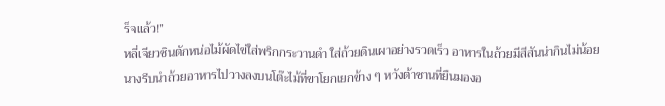ร็จแล้ว!”
หลี่เจียวซินตักหน่อไม้ผัดไข่ใส่พริกกระวานดำ ใส่ถ้วยดินเผาอย่างรวดเร็ว อาหารในถ้วยมีสีสันน่ากินไม่น้อย
นางรีบนำถ้วยอาหารไปวางลงบนโต๊ะไม้ที่ขาโยกเยกข้าง ๆ หวังต้าซานที่ยืนมองอ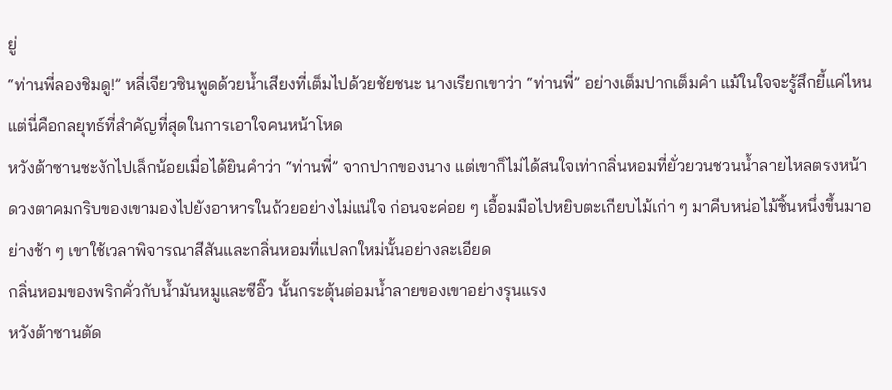ยู่
“ท่านพี่ลองชิมดู!” หลี่เจียวซินพูดด้วยน้ำเสียงที่เต็มไปด้วยชัยชนะ นางเรียกเขาว่า “ท่านพี่” อย่างเต็มปากเต็มคำ แม้ในใจจะรู้สึกยี้แค่ไหน แต่นี่คือกลยุทธ์ที่สำคัญที่สุดในการเอาใจคนหน้าโหด
หวังต้าซานชะงักไปเล็กน้อยเมื่อได้ยินคำว่า “ท่านพี่” จากปากของนาง แต่เขาก็ไม่ได้สนใจเท่ากลิ่นหอมที่ยั่วยวนชวนน้ำลายไหลตรงหน้า
ดวงตาคมกริบของเขามองไปยังอาหารในถ้วยอย่างไม่แน่ใจ ก่อนจะค่อย ๆ เอื้อมมือไปหยิบตะเกียบไม้เก่า ๆ มาคีบหน่อไม้ชิ้นหนึ่งขึ้นมาอย่างช้า ๆ เขาใช้เวลาพิจารณาสีสันและกลิ่นหอมที่แปลกใหม่นั้นอย่างละเอียด
กลิ่นหอมของพริกคั่วกับน้ำมันหมูและซีอิ๊ว นั้นกระตุ้นต่อมน้ำลายของเขาอย่างรุนแรง
หวังต้าซานตัด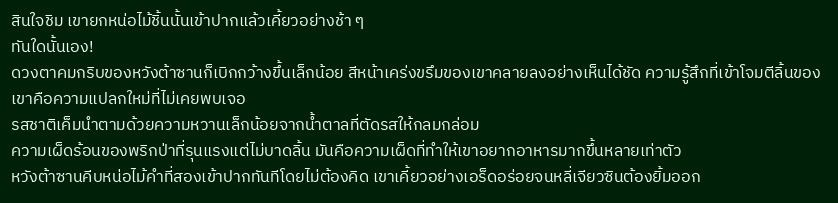สินใจชิม เขายกหน่อไม้ชิ้นนั้นเข้าปากแล้วเคี้ยวอย่างช้า ๆ
ทันใดนั้นเอง!
ดวงตาคมกริบของหวังต้าซานก็เบิกกว้างขึ้นเล็กน้อย สีหน้าเคร่งขรึมของเขาคลายลงอย่างเห็นได้ชัด ความรู้สึกที่เข้าโจมตีลิ้นของเขาคือความแปลกใหม่ที่ไม่เคยพบเจอ
รสชาติเค็มนำตามด้วยความหวานเล็กน้อยจากน้ำตาลที่ตัดรสให้กลมกล่อม
ความเผ็ดร้อนของพริกป่าที่รุนแรงแต่ไม่บาดลิ้น มันคือความเผ็ดที่ทำให้เขาอยากอาหารมากขึ้นหลายเท่าตัว
หวังต้าซานคีบหน่อไม้คำที่สองเข้าปากทันทีโดยไม่ต้องคิด เขาเคี้ยวอย่างเอร็ดอร่อยจนหลี่เจียวซินต้องยิ้มออก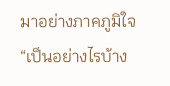มาอย่างภาคภูมิใจ
“เป็นอย่างไรบ้าง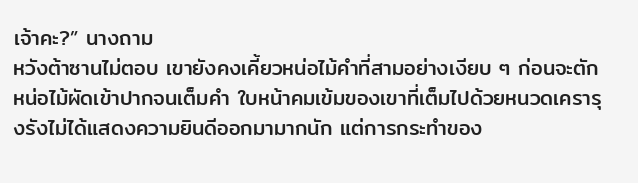เจ้าคะ?” นางถาม
หวังต้าซานไม่ตอบ เขายังคงเคี้ยวหน่อไม้คำที่สามอย่างเงียบ ๆ ก่อนจะตักหน่อไม้ผัดเข้าปากจนเต็มคำ ใบหน้าคมเข้มของเขาที่เต็มไปด้วยหนวดเครารุงรังไม่ได้แสดงความยินดีออกมามากนัก แต่การกระทำของ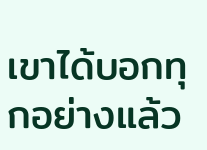เขาได้บอกทุกอย่างแล้ว